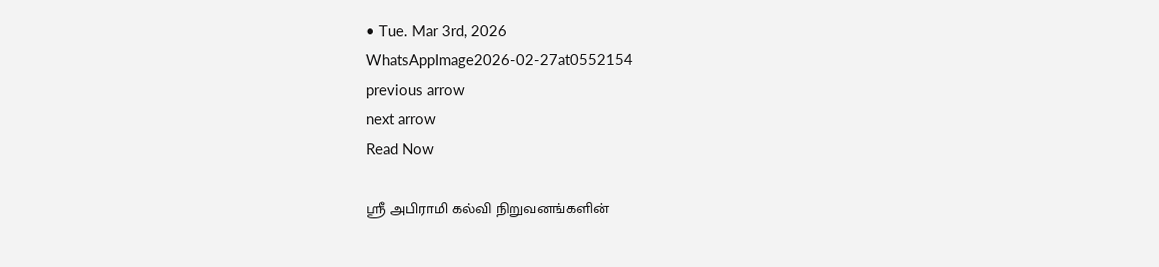• Tue. Mar 3rd, 2026
WhatsAppImage2026-02-27at0552154
previous arrow
next arrow
Read Now

ஸ்ரீ அபிராமி கல்வி நிறுவனங்களின்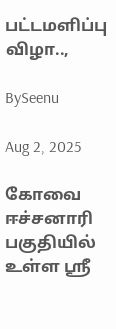பட்டமளிப்பு விழா..,

BySeenu

Aug 2, 2025

கோவை ஈச்சனாரி பகுதியில் உள்ள ஸ்ரீ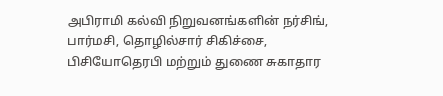அபிராமி கல்வி நிறுவனங்களின் நர்சிங், பார்மசி, தொழில்சார் சிகிச்சை, பிசியோதெரபி மற்றும் துணை சுகாதார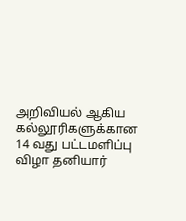அறிவியல் ஆகிய கல்லூரிகளுக்கான 14 வது பட்டமளிப்பு விழா தனியார்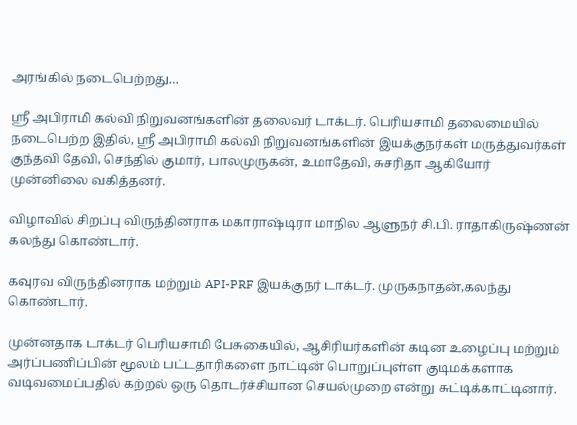அரங்கில் நடைபெற்றது…

ஸ்ரீ அபிராமி கல்வி நிறுவனங்களின் தலைவர் டாக்டர். பெரியசாமி தலைமையில் நடைபெற்ற இதில், ஸ்ரீ அபிராமி கல்வி நிறுவனங்களின் இயக்குநர்கள் மருத்துவர்கள் குந்தவி தேவி, செந்தில் குமார், பாலமுருகன், உமாதேவி, சுசரிதா ஆகியோர் முன்னிலை வகித்தனர்.

விழாவில் சிறப்பு விருந்தினராக மகாராஷ்டிரா மாநில ஆளுநர் சி.பி. ராதாகிருஷ்ணன் கலந்து கொண்டார்.

கவுரவ விருந்தினராக மற்றும் API-PRF இயக்குநர் டாக்டர். முருகநாதன்,கலந்து கொண்டார்.

முன்னதாக டாக்டர் பெரியசாமி பேசுகையில், ஆசிரியர்களின் கடின உழைப்பு மற்றும் அர்ப்பணிப்பின் மூலம் பட்டதாரிகளை நாட்டின் பொறுப்புள்ள குடிமக்களாக வடிவமைப்பதில் கற்றல் ஒரு தொடர்ச்சியான செயல்முறை என்று சுட்டிக்காட்டினார்.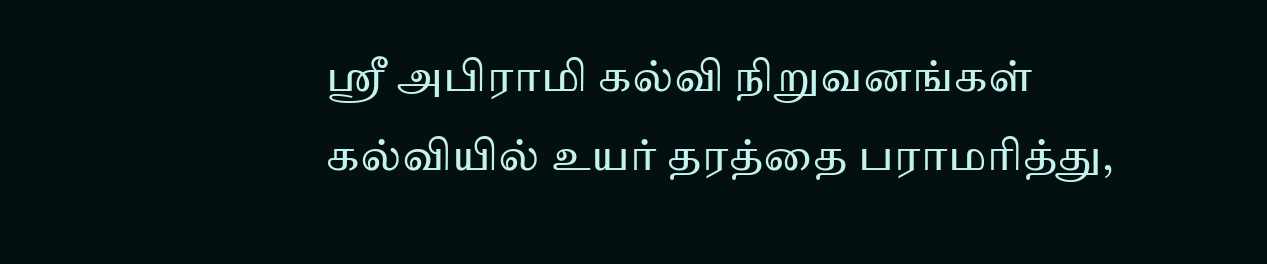ஸ்ரீ அபிராமி கல்வி நிறுவனங்கள் கல்வியில் உயர் தரத்தை பராமரித்து,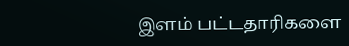இளம் பட்டதாரிகளை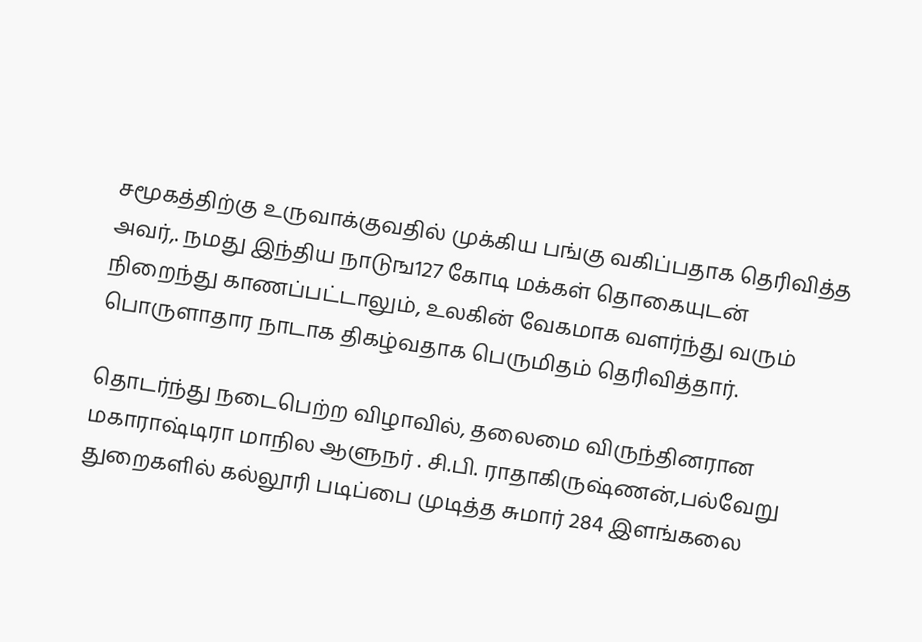சமூகத்திற்கு உருவாக்குவதில் முக்கிய பங்கு வகிப்பதாக தெரிவித்த அவர்,. நமது இந்திய நாடுங127 கோடி மக்கள் தொகையுடன் நிறைந்து காணப்பட்டாலும், உலகின் வேகமாக வளர்ந்து வரும் பொருளாதார நாடாக திகழ்வதாக பெருமிதம் தெரிவித்தார்.

தொடர்ந்து நடைபெற்ற விழாவில், தலைமை விருந்தினரான மகாராஷ்டிரா மாநில ஆளுநர் . சி.பி. ராதாகிருஷ்ணன்,பல்வேறு துறைகளில் கல்லூரி படிப்பை முடித்த சுமார் 284 இளங்கலை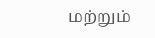மற்றும்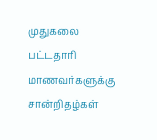முதுகலை பட்டதாரி மாணவர்களுக்கு சான்றிதழ்கள்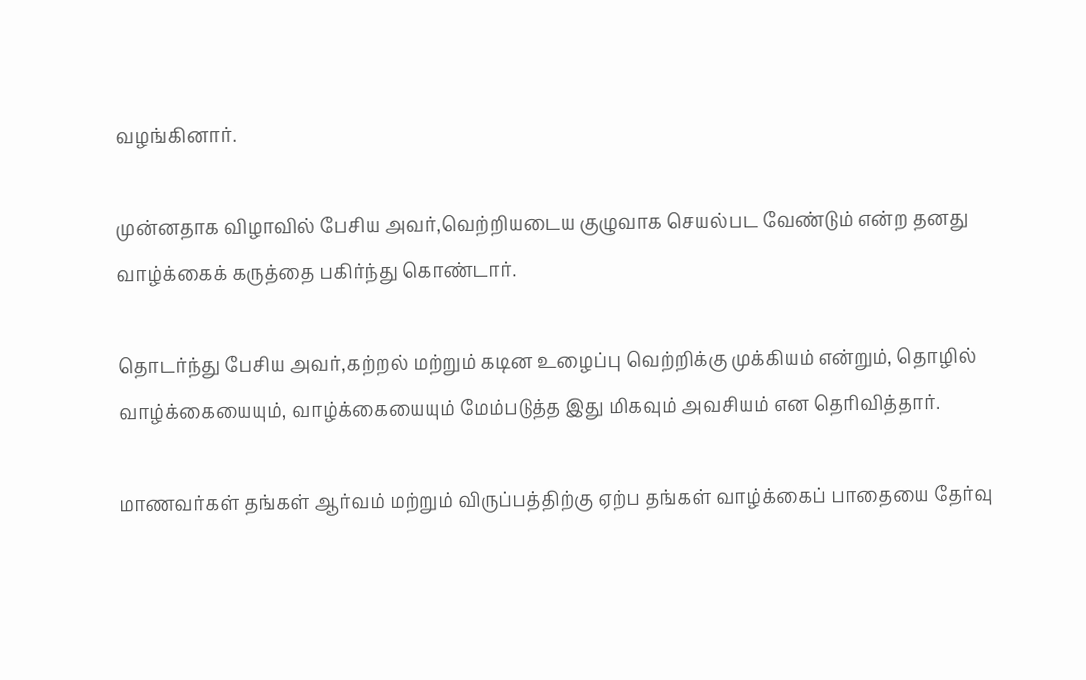வழங்கினார்.

முன்னதாக விழாவில் பேசிய அவர்,வெற்றியடைய குழுவாக செயல்பட வேண்டும் என்ற தனது வாழ்க்கைக் கருத்தை பகிர்ந்து கொண்டார்.

தொடர்ந்து பேசிய அவர்,கற்றல் மற்றும் கடின உழைப்பு வெற்றிக்கு முக்கியம் என்றும், தொழில் வாழ்க்கையையும், வாழ்க்கையையும் மேம்படுத்த இது மிகவும் அவசியம் என தெரிவித்தார்.

மாணவர்கள் தங்கள் ஆர்வம் மற்றும் விருப்பத்திற்கு ஏற்ப தங்கள் வாழ்க்கைப் பாதையை தேர்வு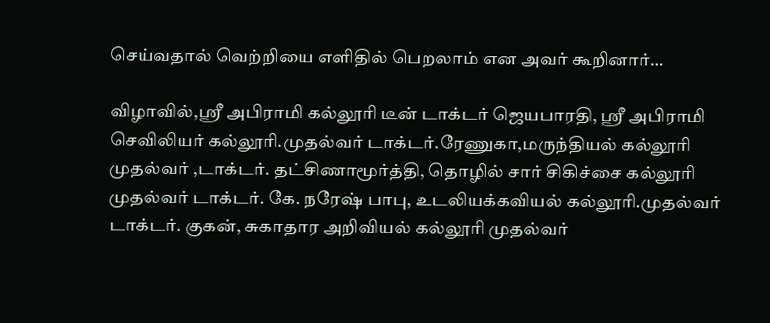செய்வதால் வெற்றியை எளிதில் பெறலாம் என அவர் கூறினார்…

விழாவில்,ஸ்ரீ அபிராமி கல்லூரி டீன் டாக்டர் ஜெயபாரதி, ஸ்ரீ அபிராமி செவிலியர் கல்லூரி.முதல்வர் டாக்டர்.ரேணுகா,மருந்தியல் கல்லூரி முதல்வர் ,டாக்டர். தட்சிணாமூர்த்தி, தொழில் சார் சிகிச்சை கல்லூரி முதல்வர் டாக்டர். கே. நரேஷ் பாபு, உடலியக்கவியல் கல்லூரி.முதல்வர் டாக்டர். குகன், சுகாதார அறிவியல் கல்லூரி முதல்வர்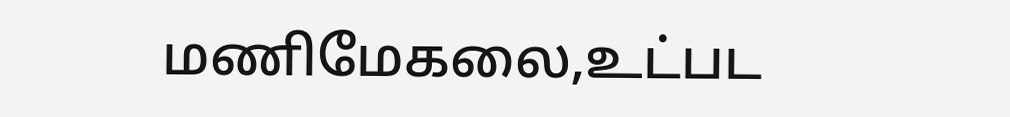மணிமேகலை,உட்பட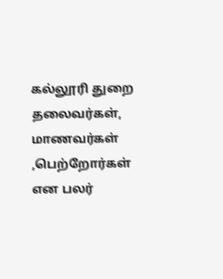கல்லூரி துறை தலைவர்கள், மாணவர்கள் ,பெற்றோர்கள் என பலர்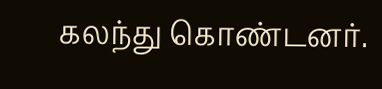கலந்து கொண்டனர்.